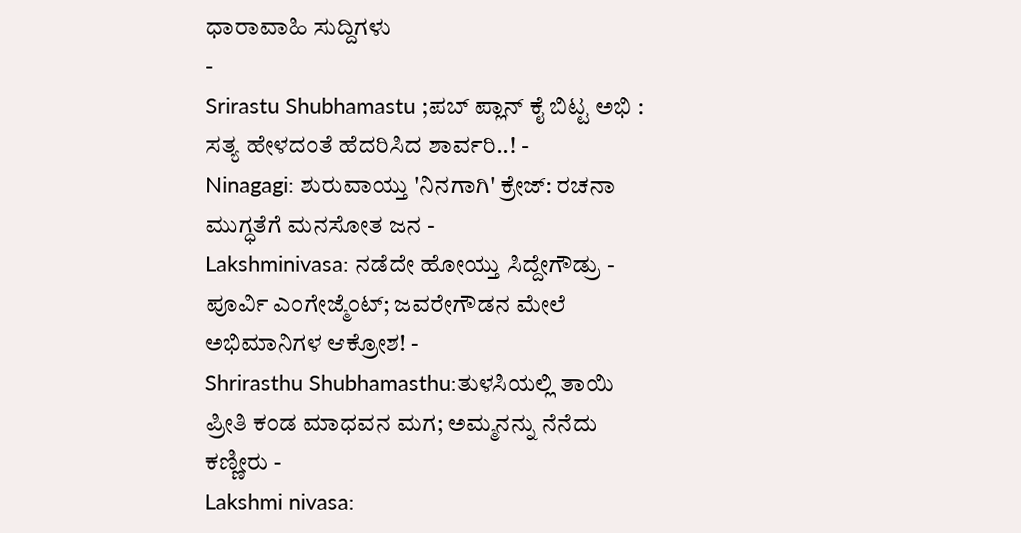ಧಾರಾವಾಹಿ ಸುದ್ದಿಗಳು
-
Srirastu Shubhamastu ;ಪಬ್ ಪ್ಲಾನ್ ಕೈ ಬಿಟ್ಟ ಅಭಿ : ಸತ್ಯ ಹೇಳದಂತೆ ಹೆದರಿಸಿದ ಶಾರ್ವರಿ..! -
Ninagagi: ಶುರುವಾಯ್ತು 'ನಿನಗಾಗಿ' ಕ್ರೇಜ್: ರಚನಾ ಮುಗ್ಧತೆಗೆ ಮನಸೋತ ಜನ -
Lakshminivasa: ನಡೆದೇ ಹೋಯ್ತು ಸಿದ್ದೇಗೌಡ್ರು - ಪೂರ್ವಿ ಎಂಗೇಜ್ಮೆಂಟ್; ಜವರೇಗೌಡನ ಮೇಲೆ ಅಭಿಮಾನಿಗಳ ಆಕ್ರೋಶ! -
Shrirasthu Shubhamasthu:ತುಳಸಿಯಲ್ಲಿ ತಾಯಿ ಪ್ರೀತಿ ಕಂಡ ಮಾಧವನ ಮಗ; ಅಮ್ಮನನ್ನು ನೆನೆದು ಕಣ್ಣೀರು -
Lakshmi nivasa: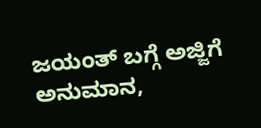ಜಯಂತ್ ಬಗ್ಗೆ ಅಜ್ಜಿಗೆ ಅನುಮಾನ,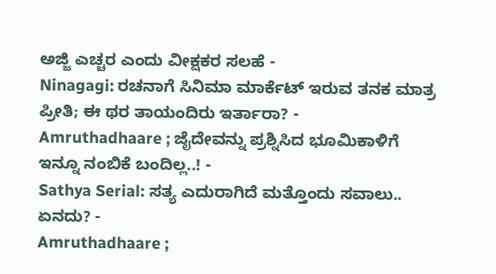ಅಜ್ಜಿ ಎಚ್ಚರ ಎಂದು ವೀಕ್ಷಕರ ಸಲಹೆ -
Ninagagi: ರಚನಾಗೆ ಸಿನಿಮಾ ಮಾರ್ಕೆಟ್ ಇರುವ ತನಕ ಮಾತ್ರ ಪ್ರೀತಿ; ಈ ಥರ ತಾಯಂದಿರು ಇರ್ತಾರಾ? -
Amruthadhaare ; ಜೈದೇವನ್ನು ಪ್ರಶ್ನಿಸಿದ ಭೂಮಿಕಾಳಿಗೆ ಇನ್ನೂ ನಂಬಿಕೆ ಬಂದಿಲ್ಲ..! -
Sathya Serial: ಸತ್ಯ ಎದುರಾಗಿದೆ ಮತ್ತೊಂದು ಸವಾಲು.. ಏನದು? -
Amruthadhaare ;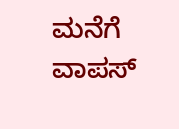ಮನೆಗೆ ವಾಪಸ್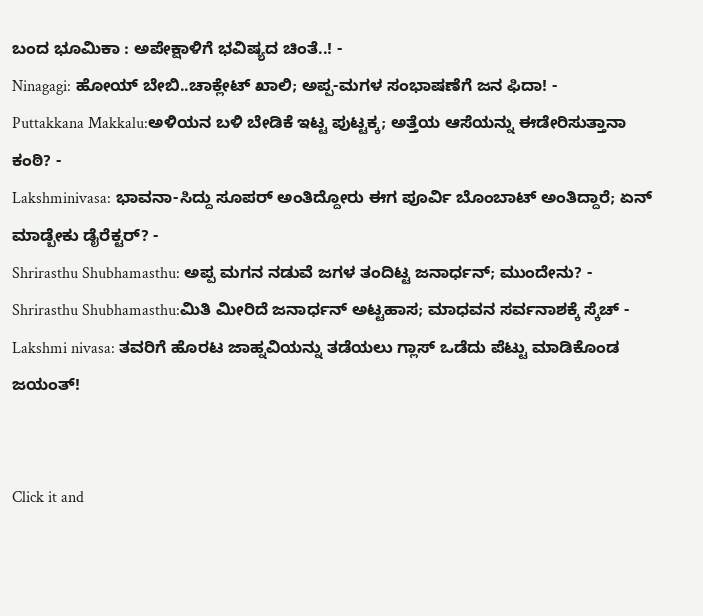ಬಂದ ಭೂಮಿಕಾ : ಅಪೇಕ್ಷಾಳಿಗೆ ಭವಿಷ್ಯದ ಚಿಂತೆ..! -
Ninagagi: ಹೋಯ್ ಬೇಬಿ..ಚಾಕ್ಲೇಟ್ ಖಾಲಿ; ಅಪ್ಪ-ಮಗಳ ಸಂಭಾಷಣೆಗೆ ಜನ ಫಿದಾ! -
Puttakkana Makkalu:ಅಳಿಯನ ಬಳಿ ಬೇಡಿಕೆ ಇಟ್ಟ ಪುಟ್ಟಕ್ಕ; ಅತ್ತೆಯ ಆಸೆಯನ್ನು ಈಡೇರಿಸುತ್ತಾನಾ ಕಂಠಿ? -
Lakshminivasa: ಭಾವನಾ-ಸಿದ್ದು ಸೂಪರ್ ಅಂತಿದ್ದೋರು ಈಗ ಪೂರ್ವಿ ಬೊಂಬಾಟ್ ಅಂತಿದ್ದಾರೆ; ಏನ್ ಮಾಡ್ಬೇಕು ಡೈರೆಕ್ಟರ್? -
Shrirasthu Shubhamasthu: ಅಪ್ಪ ಮಗನ ನಡುವೆ ಜಗಳ ತಂದಿಟ್ಟ ಜನಾರ್ಧನ್; ಮುಂದೇನು? -
Shrirasthu Shubhamasthu:ಮಿತಿ ಮೀರಿದೆ ಜನಾರ್ಧನ್ ಅಟ್ಟಹಾಸ; ಮಾಧವನ ಸರ್ವನಾಶಕ್ಕೆ ಸ್ಕೆಚ್ -
Lakshmi nivasa: ತವರಿಗೆ ಹೊರಟ ಜಾಹ್ನವಿಯನ್ನು ತಡೆಯಲು ಗ್ಲಾಸ್ ಒಡೆದು ಪೆಟ್ಟು ಮಾಡಿಕೊಂಡ ಜಯಂತ್!


Click it and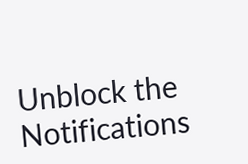Unblock the Notifications